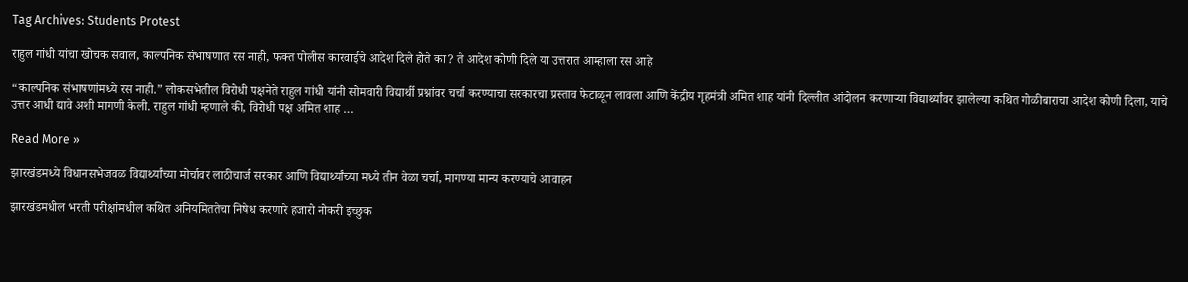Tag Archives: Students Protest

राहुल गांधी यांचा खोचक सवाल, काल्पनिक संभाषणात रस नाही, फक्त पोलीस कारवाईचे आदेश दिले होते का? ते आदेश कोणी दिले या उत्तरात आम्हाला रस आहे

“काल्पनिक संभाषणांमध्ये रस नाही.” लोकसभेतील विरोधी पक्षनेते राहुल गांधी यांनी सोमवारी विद्यार्थी प्रश्नांवर चर्चा करण्याचा सरकारचा प्रस्ताव फेटाळून लावला आणि केंद्रीय गृहमंत्री अमित शाह यांनी दिल्लीत आंदोलन करणाऱ्या विद्यार्थ्यांवर झालेल्या कथित गोळीबाराचा आदेश कोणी दिला, याचे उत्तर आधी द्यावे अशी मागणी केली. राहुल गांधी म्हणाले की, विरोधी पक्ष अमित शाह …

Read More »

झारखंडमध्ये विधानसभेजवळ विद्यार्थ्यांच्या मोर्चावर लाठीचार्ज सरकार आणि विद्यार्थ्यांच्या मध्ये तीन वेळा चर्चा, मागण्या मान्य करण्याचे आवाहन

झारखंडमधील भरती परीक्षांमधील कथित अनियमिततेचा निषेध करणारे हजारो नोकरी इच्छुक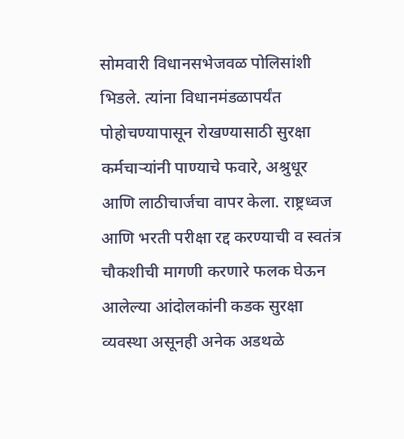सोमवारी विधानसभेजवळ पोलिसांशी भिडले. त्यांना विधानमंडळापर्यंत पोहोचण्यापासून रोखण्यासाठी सुरक्षा कर्मचाऱ्यांनी पाण्याचे फवारे, अश्रुधूर आणि लाठीचार्जचा वापर केला. राष्ट्रध्वज आणि भरती परीक्षा रद्द करण्याची व स्वतंत्र चौकशीची मागणी करणारे फलक घेऊन आलेल्या आंदोलकांनी कडक सुरक्षा व्यवस्था असूनही अनेक अडथळे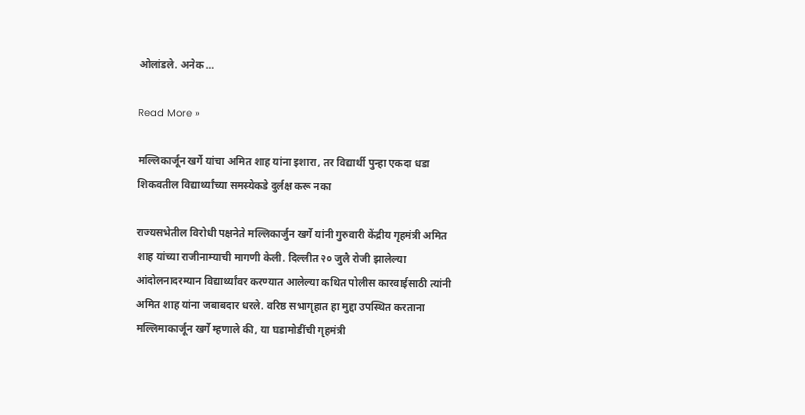ओलांडले. अनेक …

Read More »

मल्लिकार्जून खर्गे यांचा अमित शाह यांना इशारा, तर विद्यार्थी पुन्हा एकदा धडा शिकवतील विद्यार्थ्यांच्या समस्येकडे दुर्लक्ष करू नका

राज्यसभेतील विरोधी पक्षनेते मल्लिकार्जुन खर्गे यांनी गुरुवारी केंद्रीय गृहमंत्री अमित शाह यांच्या राजीनाम्याची मागणी केली. दिल्लीत २० जुलै रोजी झालेल्या आंदोलनादरम्यान विद्यार्थ्यांवर करण्यात आलेल्या कथित पोलीस कारवाईसाठी त्यांनी अमित शाह यांना जबाबदार धरले. वरिष्ठ सभागृहात हा मुद्दा उपस्थित करताना मल्लिमाकार्जून खर्गे म्हणाले की, या घडामोडींची गृहमंत्री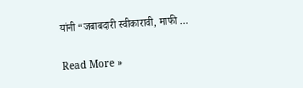यांनी “जबाबदारी स्वीकारावी, माफी …

Read More »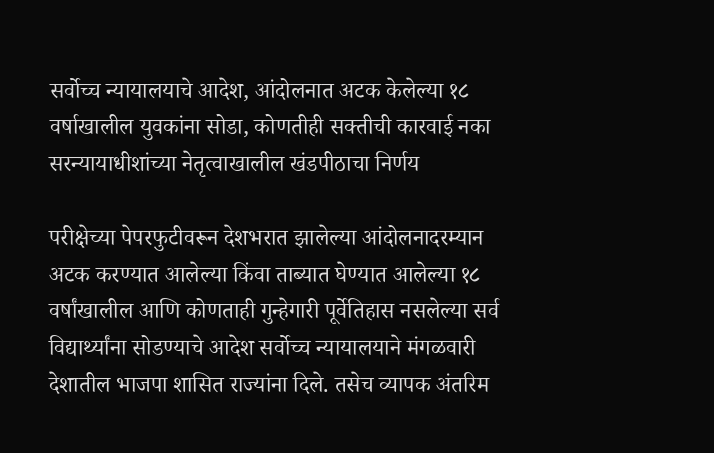सर्वोच्च न्यायालयाचे आदेश, आंदोलनात अटक केलेल्या १८ वर्षाखालील युवकांना सोडा, कोणतीही सक्तीची कारवाई नका सरन्यायाधीशांच्या नेतृत्वाखालील खंडपीठाचा निर्णय

परीक्षेच्या पेपरफुटीवरून देशभरात झालेल्या आंदोलनादरम्यान अटक करण्यात आलेल्या किंवा ताब्यात घेण्यात आलेल्या १८ वर्षांखालील आणि कोणताही गुन्हेगारी पूर्वेतिहास नसलेल्या सर्व विद्यार्थ्यांना सोडण्याचे आदेश सर्वोच्च न्यायालयाने मंगळवारी देशातील भाजपा शासित राज्यांना दिले. तसेच व्यापक अंतरिम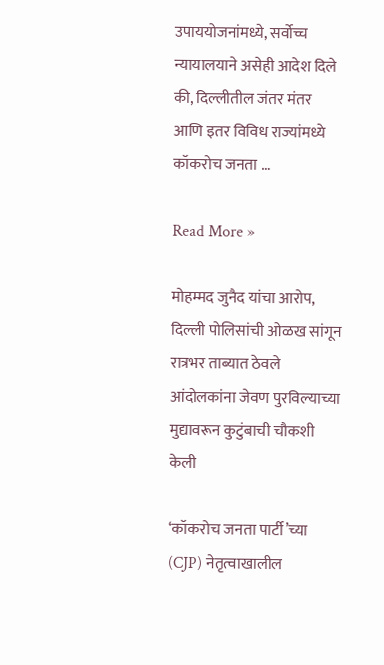उपाययोजनांमध्ये, सर्वोच्च न्यायालयाने असेही आदेश दिले की, दिल्लीतील जंतर मंतर आणि इतर विविध राज्यांमध्ये कॉकरोच जनता …

Read More »

मोहम्मद जुनैद यांचा आरोप, दिल्ली पोलिसांची ओळख सांगून रात्रभर ताब्यात ठेवले आंदोलकांना जेवण पुरविल्याच्या मुद्यावरून कुटुंबाची चौकशी केली

‘कॉकरोच जनता पार्टी’च्या (CJP) नेतृत्वाखालील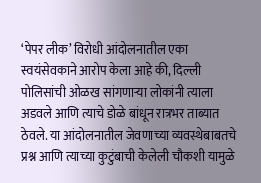‘पेपर लीक’ विरोधी आंदोलनातील एका स्वयंसेवकाने आरोप केला आहे की, दिल्ली पोलिसांची ओळख सांगणाऱ्या लोकांनी त्याला अडवले आणि त्याचे डोळे बांधून रात्रभर ताब्यात ठेवले. या आंदोलनातील जेवणाच्या व्यवस्थेबाबतचे प्रश्न आणि त्याच्या कुटुंबाची केलेली चौकशी यामुळे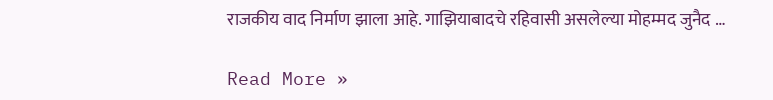राजकीय वाद निर्माण झाला आहे. गाझियाबादचे रहिवासी असलेल्या मोहम्मद जुनैद …

Read More »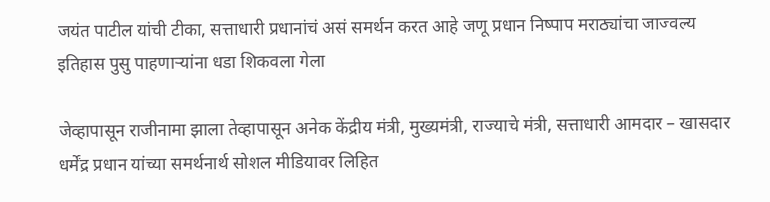जयंत पाटील यांची टीका, सत्ताधारी प्रधानांचं असं‌ समर्थन करत आहे जणू प्रधान निष्पाप मराठ्यांचा जाज्वल्य इतिहास पुसु पाहणाऱ्यांना धडा शिकवला गेला

जेव्हापासून राजीनामा झाला तेव्हापासून अनेक केंद्रीय मंत्री, मुख्यमंत्री, राज्याचे मंत्री, सत्ताधारी आमदार – खासदार धर्मेंद्र प्रधान यांच्या समर्थनार्थ सोशल मीडियावर लिहित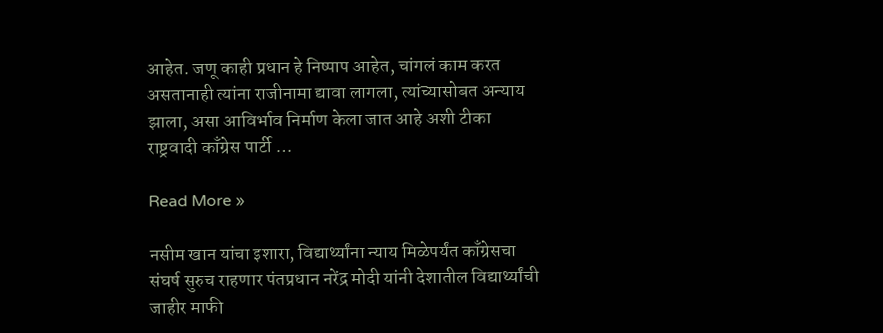आहेत. जणू काही प्रधान हे निष्पाप आहेत, चांगलं काम करत असतानाही त्यांना राजीनामा द्यावा लागला, त्यांच्यासोबत अन्याय झाला, असा आविर्भाव निर्माण केला जात आहे अशी टीका राष्ट्रवादी काँग्रेस पार्टी …

Read More »

नसीम खान यांचा इशारा, विद्यार्थ्यांना न्याय मिळेपर्यंत काँग्रेसचा संघर्ष सुरुच राहणार पंतप्रधान नरेंद्र मोदी यांनी देशातील विद्यार्थ्यांची जाहीर माफी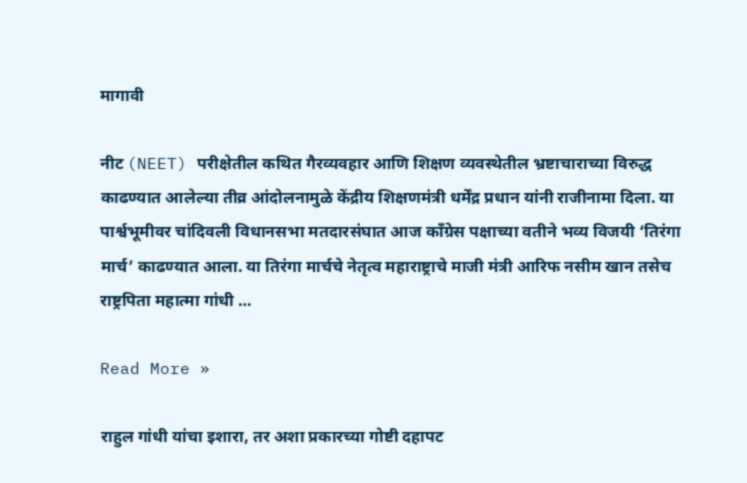मागावी

नीट (NEET) परीक्षेतील कथित गैरव्यवहार आणि शिक्षण व्यवस्थेतील भ्रष्टाचाराच्या विरुद्ध काढण्यात आलेल्या तीव्र आंदोलनामुळे केंद्रीय शिक्षणमंत्री धर्मेंद्र प्रधान यांनी राजीनामा दिला. या पार्श्वभूमीवर चांदिवली विधानसभा मतदारसंघात आज काँग्रेस पक्षाच्या वतीने भव्य विजयी ‘तिरंगा मार्च’ काढण्यात आला. या तिरंगा मार्चचे नेतृत्व महाराष्ट्राचे माजी मंत्री आरिफ नसीम खान तसेच राष्ट्रपिता महात्मा गांधी …

Read More »

राहुल गांधी यांचा इशारा, तर अशा प्रकारच्या गोष्टी दहापट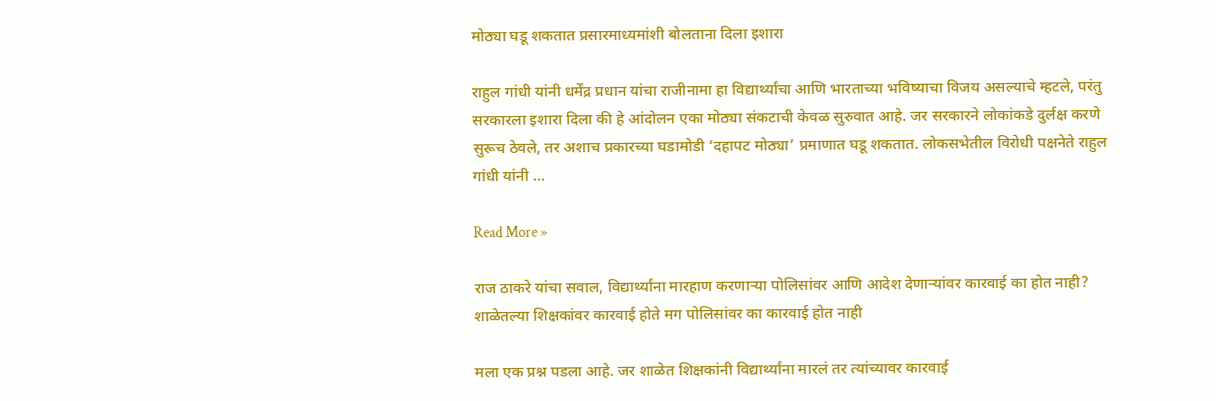मोठ्या घडू शकतात प्रसारमाध्यमांशी बोलताना दिला इशारा

राहुल गांधी यांनी धर्मेंद्र प्रधान यांचा राजीनामा हा विद्यार्थ्यांचा आणि भारताच्या भविष्याचा विजय असल्याचे म्हटले, परंतु सरकारला इशारा दिला की हे आंदोलन एका मोठ्या संकटाची केवळ सुरुवात आहे. जर सरकारने लोकांकडे दुर्लक्ष करणे सुरूच ठेवले, तर अशाच प्रकारच्या घडामोडी ‘दहापट मोठ्या’ प्रमाणात घडू शकतात. लोकसभेतील विरोधी पक्षनेते राहुल गांधी यांनी …

Read More »

राज ठाकरे यांचा सवाल, विद्यार्थ्यांना मारहाण करणाऱ्या पोलिसांवर आणि आदेश देणाऱ्यांवर कारवाई का होत नाही? शाळेतल्या शिक्षकांवर कारवाई होते मग पोलिसांवर का कारवाई होत नाही

मला एक प्रश्न पडला आहे. जर शाळेत शिक्षकांनी विद्यार्थ्यांना मारलं तर त्यांच्यावर कारवाई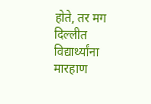होते, तर मग दिल्लीत विद्यार्थ्यांना मारहाण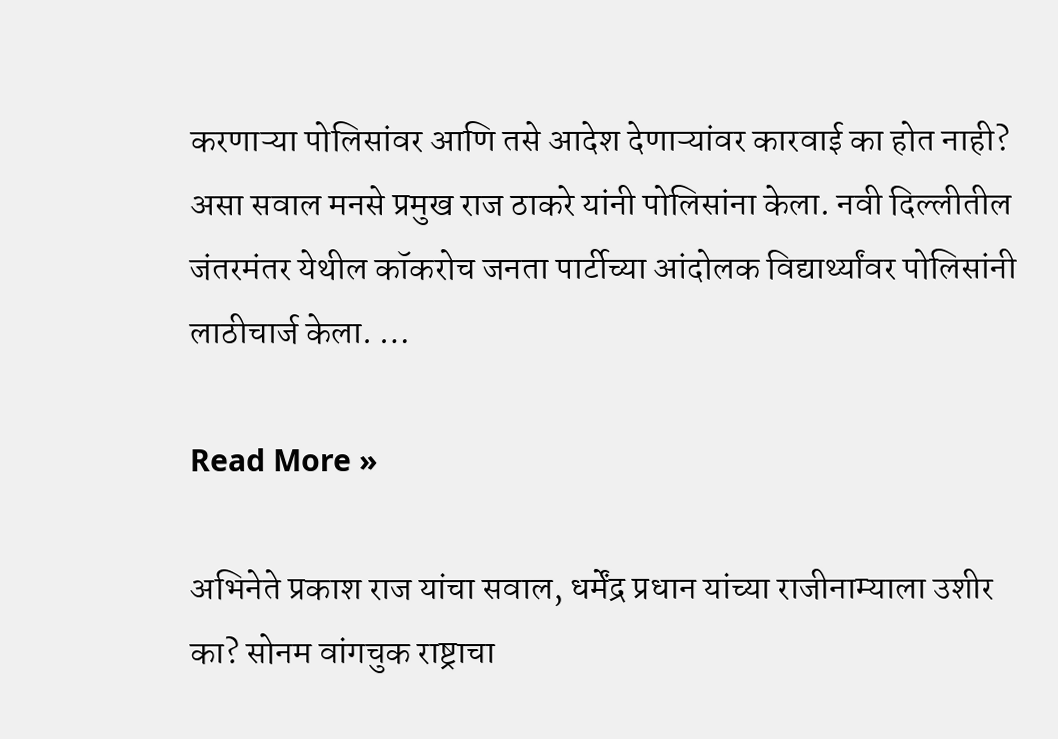करणाऱ्या पोलिसांवर आणि तसे आदेश देणाऱ्यांवर कारवाई का होत नाही? असा सवाल मनसे प्रमुख राज ठाकरे यांनी पोलिसांना केला. नवी दिल्लीतील जंतरमंतर येथील कॉकरोच जनता पार्टीच्या आंदोलक विद्यार्थ्यांवर पोलिसांनी लाठीचार्ज केला. …

Read More »

अभिनेते प्रकाश राज यांचा सवाल, धर्मेंद्र प्रधान यांच्या राजीनाम्याला उशीर का? सोनम वांगचुक राष्ट्राचा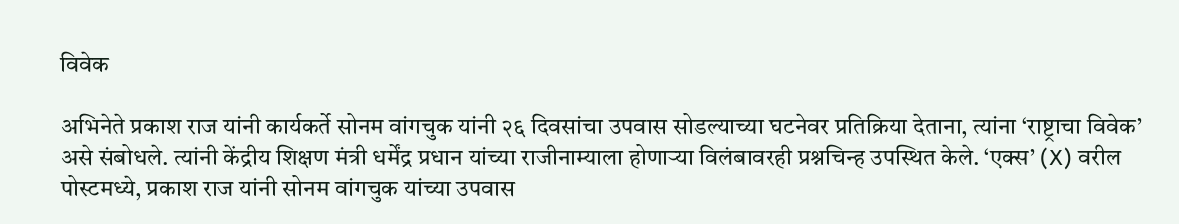विवेक

अभिनेते प्रकाश राज यांनी कार्यकर्ते सोनम वांगचुक यांनी २६ दिवसांचा उपवास सोडल्याच्या घटनेवर प्रतिक्रिया देताना, त्यांना ‘राष्ट्राचा विवेक’ असे संबोधले. त्यांनी केंद्रीय शिक्षण मंत्री धर्मेंद्र प्रधान यांच्या राजीनाम्याला होणाऱ्या विलंबावरही प्रश्नचिन्ह उपस्थित केले. ‘एक्स’ (X) वरील पोस्टमध्ये, प्रकाश राज यांनी सोनम वांगचुक यांच्या उपवास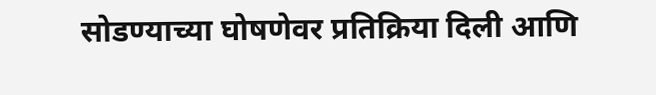सोडण्याच्या घोषणेवर प्रतिक्रिया दिली आणि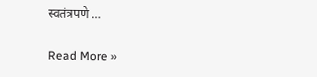स्वतंत्रपणे …

Read More »